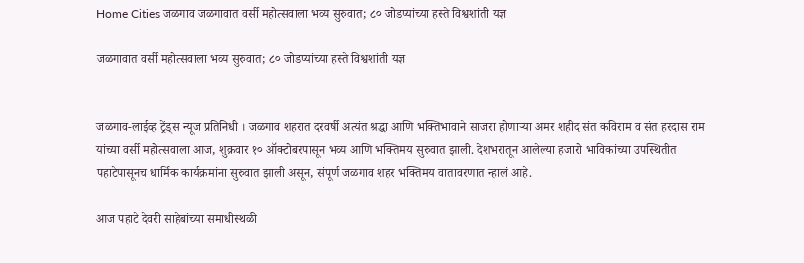Home Cities जळगाव जळगावात वर्सी महोत्सवाला भव्य सुरुवात; ८० जोडप्यांच्या हस्ते विश्वशांती यज्ञ

जळगावात वर्सी महोत्सवाला भव्य सुरुवात; ८० जोडप्यांच्या हस्ते विश्वशांती यज्ञ


जळगाव-लाईव्ह ट्रेंड्स न्यूज प्रतिनिधी । जळगाव शहरात दरवर्षी अत्यंत श्रद्धा आणि भक्तिभावाने साजरा होणाऱ्या अमर शहीद संत कविराम व संत हरदास राम यांच्या वर्सी महोत्सवाला आज, शुक्रवार १० ऑक्टोबरपासून भव्य आणि भक्तिमय सुरुवात झाली. देशभरातून आलेल्या हजारो भाविकांच्या उपस्थितीत पहाटेपासूनच धार्मिक कार्यक्रमांना सुरुवात झाली असून, संपूर्ण जळगाव शहर भक्तिमय वातावरणात न्हालं आहे.

आज पहाटे देवरी साहेबांच्या समाधीस्थळी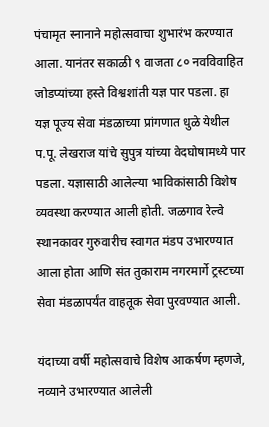पंचामृत स्नानाने महोत्सवाचा शुभारंभ करण्यात आला. यानंतर सकाळी ९ वाजता ८० नवविवाहित जोडप्यांच्या हस्ते विश्वशांती यज्ञ पार पडला. हा यज्ञ पूज्य सेवा मंडळाच्या प्रांगणात धुळे येथील प.पू. लेखराज यांचे सुपुत्र यांच्या वेदघोषामध्ये पार पडला. यज्ञासाठी आलेल्या भाविकांसाठी विशेष व्यवस्था करण्यात आली होती. जळगाव रेल्वे स्थानकावर गुरुवारीच स्वागत मंडप उभारण्यात आला होता आणि संत तुकाराम नगरमार्गे ट्रस्टच्या सेवा मंडळापर्यंत वाहतूक सेवा पुरवण्यात आली.

यंदाच्या वर्षी महोत्सवाचे विशेष आकर्षण म्हणजे, नव्याने उभारण्यात आलेली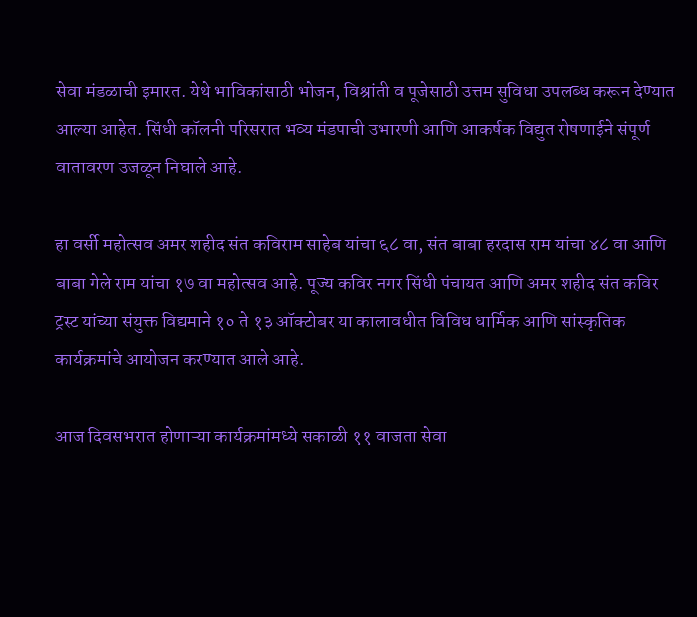सेवा मंडळाची इमारत. येथे भाविकांसाठी भोजन, विश्रांती व पूजेसाठी उत्तम सुविधा उपलब्ध करून देण्यात आल्या आहेत. सिंधी कॉलनी परिसरात भव्य मंडपाची उभारणी आणि आकर्षक विद्युत रोषणाईने संपूर्ण वातावरण उजळून निघाले आहे.

हा वर्सी महोत्सव अमर शहीद संत कविराम साहेब यांचा ६८ वा, संत बाबा हरदास राम यांचा ४८ वा आणि बाबा गेले राम यांचा १७ वा महोत्सव आहे. पूज्य कविर नगर सिंधी पंचायत आणि अमर शहीद संत कविर ट्रस्ट यांच्या संयुक्त विद्यमाने १० ते १३ ऑक्टोबर या कालावधीत विविध धार्मिक आणि सांस्कृतिक कार्यक्रमांचे आयोजन करण्यात आले आहे.

आज दिवसभरात होणाऱ्या कार्यक्रमांमध्ये सकाळी ११ वाजता सेवा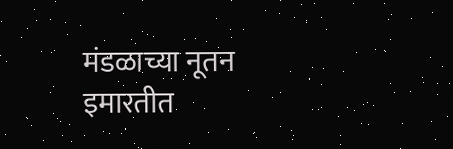मंडळाच्या नूतन इमारतीत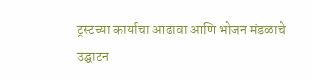ट्रस्टच्या कार्याचा आढावा आणि भोजन मंडळाचे उद्घाटन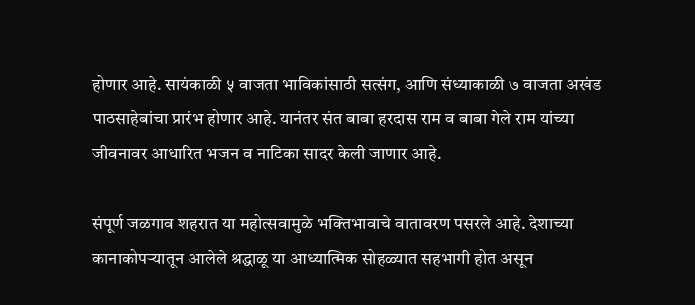होणार आहे. सायंकाळी ५ वाजता भाविकांसाठी सत्संग, आणि संध्याकाळी ७ वाजता अखंड पाठसाहेबांचा प्रारंभ होणार आहे. यानंतर संत बाबा हरदास राम व बाबा गेले राम यांच्या जीवनावर आधारित भजन व नाटिका सादर केली जाणार आहे.

संपूर्ण जळगाव शहरात या महोत्सवामुळे भक्तिभावाचे वातावरण पसरले आहे. देशाच्या कानाकोपऱ्यातून आलेले श्रद्धाळू या आध्यात्मिक सोहळ्यात सहभागी होत असून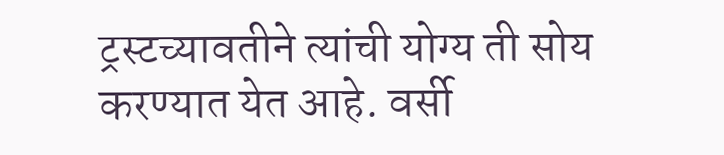ट्रस्टच्यावतीने त्यांची योग्य ती सोय करण्यात येत आहे. वर्सी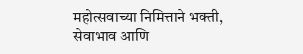महोत्सवाच्या निमित्ताने भक्ती, सेवाभाव आणि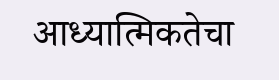आध्यात्मिकतेचा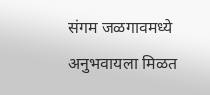संगम जळगावमध्ये अनुभवायला मिळत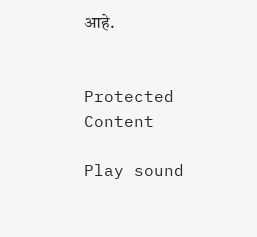आहे.


Protected Content

Play sound